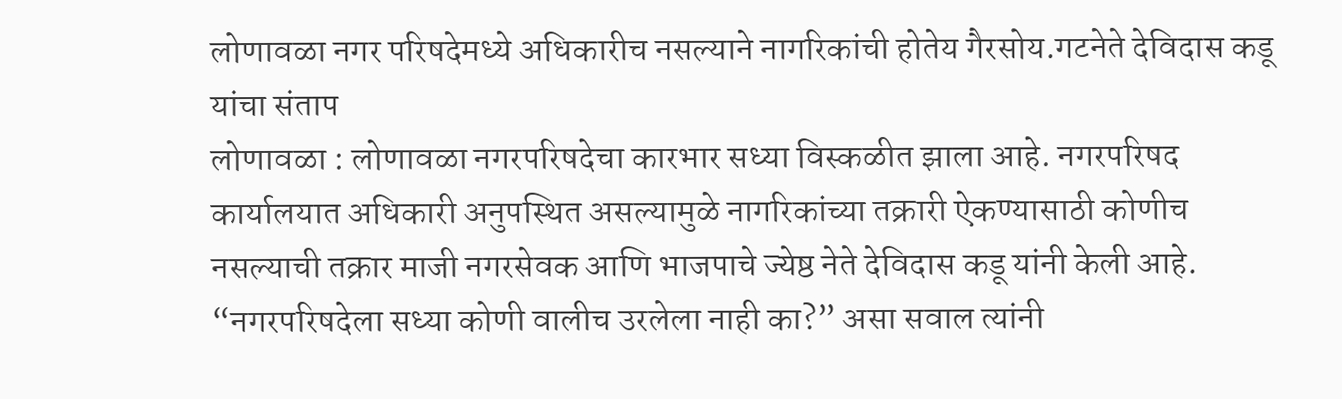लोणावळा नगर परिषदेमध्ये अधिकारीच नसल्याने नागरिकांची होतेय गैरसोय.गटनेते देविदास कडू यांचा संताप
लोणावळा : लोणावळा नगरपरिषदेचा कारभार सध्या विस्कळीत झाला आहे. नगरपरिषद कार्यालयात अधिकारी अनुपस्थित असल्यामुळे नागरिकांच्या तक्रारी ऐकण्यासाठी कोणीच नसल्याची तक्रार माजी नगरसेवक आणि भाजपाचे ज्येष्ठ नेते देविदास कडू यांनी केली आहे. “नगरपरिषदेला सध्या कोणी वालीच उरलेला नाही का?” असा सवाल त्यांनी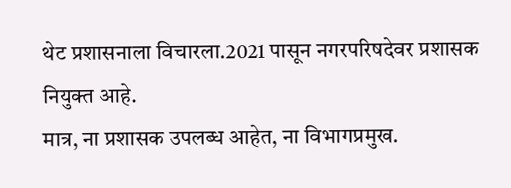थेट प्रशासनाला विचारला.2021 पासून नगरपरिषदेवर प्रशासक नियुक्त आहे.
मात्र, ना प्रशासक उपलब्ध आहेत, ना विभागप्रमुख.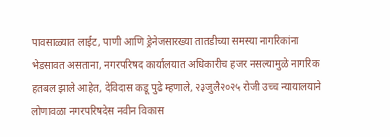पावसाळ्यात लाईट, पाणी आणि ड्रेनेजसारख्या तातडीच्या समस्या नागरिकांना भेडसावत असताना, नगरपरिषद कार्यालयात अधिकारीच हजर नसल्यामुळे नागरिक हतबल झाले आहेत, देविदास कडू पुढे म्हणाले, २३जुलै२०२५ रोजी उच्च न्यायालयाने लोणावळा नगरपरिषदेस नवीन विकास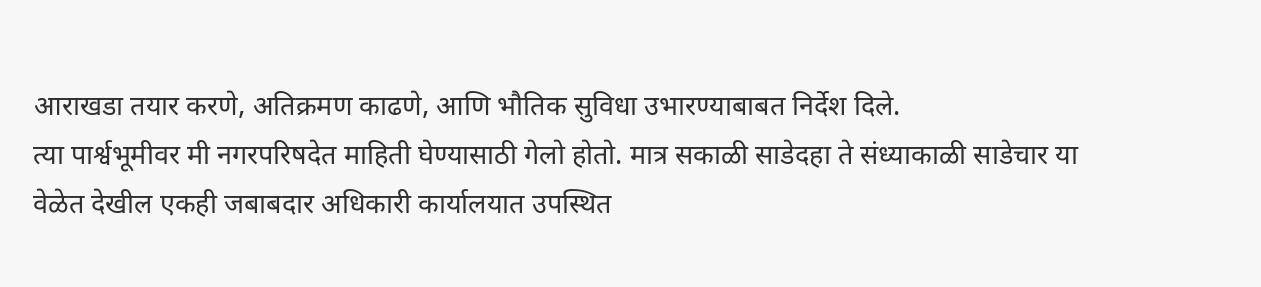आराखडा तयार करणे, अतिक्रमण काढणे, आणि भौतिक सुविधा उभारण्याबाबत निर्देश दिले.
त्या पार्श्वभूमीवर मी नगरपरिषदेत माहिती घेण्यासाठी गेलो होतो. मात्र सकाळी साडेदहा ते संध्याकाळी साडेचार या वेळेत देखील एकही जबाबदार अधिकारी कार्यालयात उपस्थित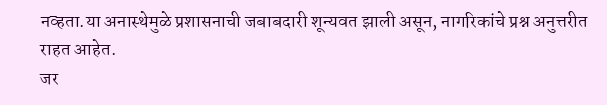नव्हता.या अनास्थेमुळे प्रशासनाची जबाबदारी शून्यवत झाली असून, नागरिकांचे प्रश्न अनुत्तरीत राहत आहेत.
जर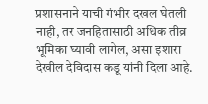प्रशासनाने याची गंभीर दखल घेतली नाही, तर जनहितासाठी अधिक तीव्र भूमिका घ्यावी लागेल, असा इशारा देखील देविदास कडू यांनी दिला आहे.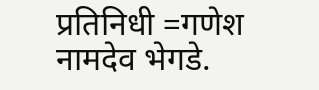प्रतिनिधी =गणेश नामदेव भेगडे.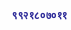९९२१८०७०११